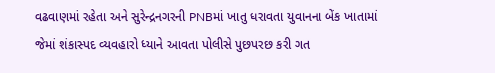વઢવાણમાં રહેતા અને સુરેન્દ્રનગરની PNBમાં ખાતુ ધરાવતા યુવાનના બેંક ખાતામાં જેમાં શંકાસ્પદ વ્યવહારો ધ્યાને આવતા પોલીસે પુછપરછ કરી ગત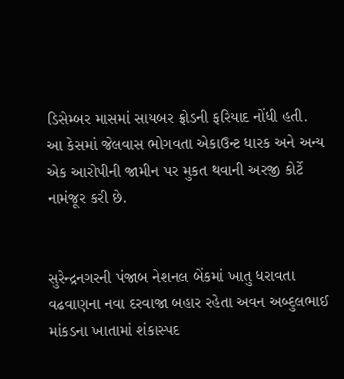ડિસેમ્બર માસમાં સાયબર ફ્રોડની ફરિયાદ નોંધી હતી. આ કેસમાં જેલવાસ ભોગવતા એકાઉન્ટ ધારક અને અન્ય એક આરોપીની જામીન પર મુકત થવાની અરજી કોર્ટે નામંજૂર કરી છે.


સુરેન્દ્રનગરની પંજાબ નેશનલ બેંકમાં ખાતુ ધરાવતા વઢવાણના નવા દરવાજા બહાર રહેતા અવન અબ્દુલભાઈ માંકડના ખાતામાં શંકાસ્પદ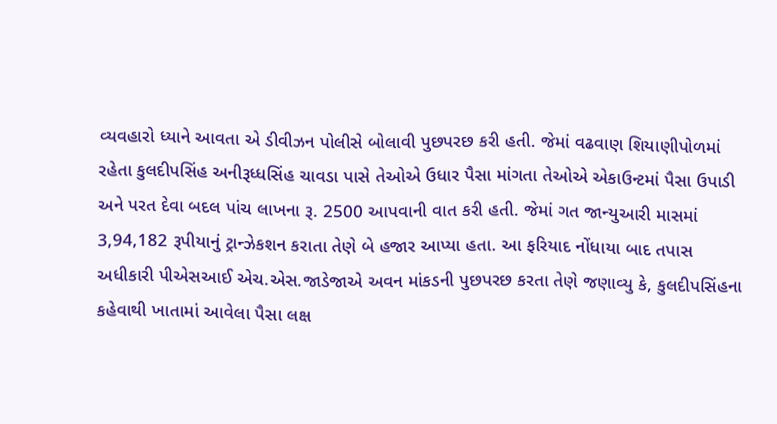વ્યવહારો ધ્યાને આવતા એ ડીવીઝન પોલીસે બોલાવી પુછપરછ કરી હતી. જેમાં વઢવાણ શિયાણીપોળમાં રહેતા કુલદીપસિંહ અનીરૂધ્ધસિંહ ચાવડા પાસે તેઓએ ઉધાર પૈસા માંગતા તેઓએ એકાઉન્ટમાં પૈસા ઉપાડી અને પરત દેવા બદલ પાંચ લાખના રૂ. 2500 આપવાની વાત કરી હતી. જેમાં ગત જાન્યુઆરી માસમાં 3,94,182 રૂપીયાનું ટ્રાન્ઝેકશન કરાતા તેણે બે હજાર આપ્યા હતા. આ ફરિયાદ નોંધાયા બાદ તપાસ અધીકારી પીએસઆઈ એચ.એસ.જાડેજાએ અવન માંકડની પુછપરછ કરતા તેણે જણાવ્યુ કે, કુલદીપસિંહના કહેવાથી ખાતામાં આવેલા પૈસા લક્ષ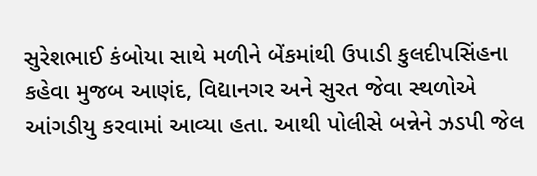સુરેશભાઈ કંબોયા સાથે મળીને બેંકમાંથી ઉપાડી કુલદીપસિંહના કહેવા મુજબ આણંદ, વિદ્યાનગર અને સુરત જેવા સ્થળોએ આંગડીયુ કરવામાં આવ્યા હતા. આથી પોલીસે બન્નેને ઝડપી જેલ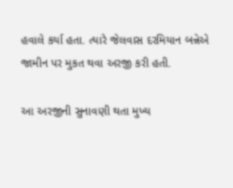હવાલે કર્યા હતા. ત્યારે જેલવાસ દરમિયાન બન્નેએ જામીન પર મુકત થવા અરજી કરી હતી.

આ અરજીની સુનાવણી થતા મુખ્ય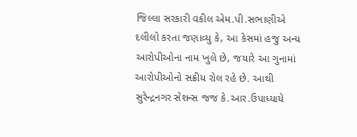જિલ્લા સરકારી વકીલ એમ.પી.સભાણીએ દલીલો કરતા જણાવ્યુ કે, આ કેસમાં હજુ અન્ય આરોપીઓના નામ ખુલે છે, જયારે આ ગુનામાં આરોપીઓનો સક્રીય રોલ રહે છે. આથી સુરેન્દ્રનગર સેશન્સ જજ કે.આર.ઉપાધ્યાયે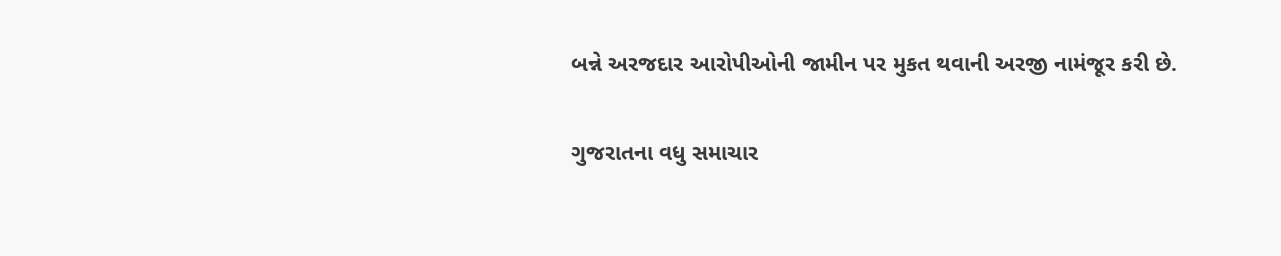બન્ને અરજદાર આરોપીઓની જામીન પર મુકત થવાની અરજી નામંજૂર કરી છે.

ગુજરાતના વધુ સમાચાર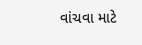વાંચવા માટે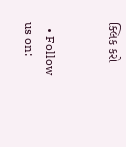ક્લિક કરો


  • Follow us on: